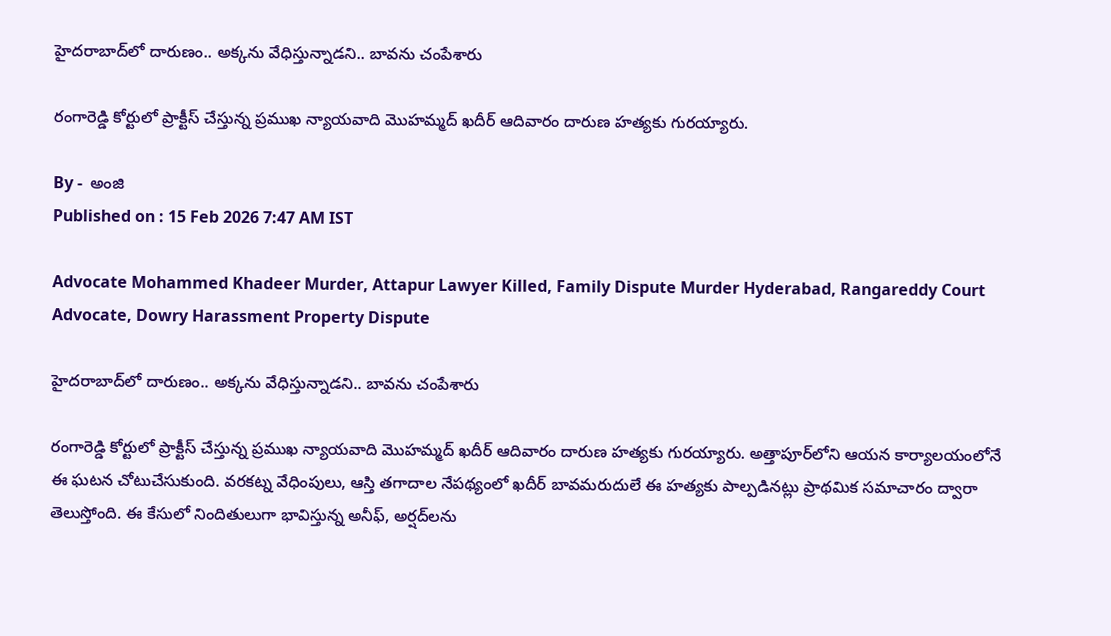హైదరాబాద్‌లో దారుణం.. అక్కను వేధిస్తున్నాడని.. బావను చంపేశారు

రంగారెడ్డి కోర్టులో ప్రాక్టీస్ చేస్తున్న ప్రముఖ న్యాయవాది మొహమ్మద్ ఖదీర్ ఆదివారం దారుణ హత్యకు గురయ్యారు.

By -  అంజి
Published on : 15 Feb 2026 7:47 AM IST

Advocate Mohammed Khadeer Murder, Attapur Lawyer Killed, Family Dispute Murder Hyderabad, Rangareddy Court Advocate, Dowry Harassment Property Dispute

హైదరాబాద్‌లో దారుణం.. అక్కను వేధిస్తున్నాడని.. బావను చంపేశారు

రంగారెడ్డి కోర్టులో ప్రాక్టీస్ చేస్తున్న ప్రముఖ న్యాయవాది మొహమ్మద్ ఖదీర్ ఆదివారం దారుణ హత్యకు గురయ్యారు. అత్తాపూర్‌లోని ఆయన కార్యాలయంలోనే ఈ ఘటన చోటుచేసుకుంది. వరకట్న వేధింపులు, ఆస్తి తగాదాల నేపథ్యంలో ఖదీర్ బావమరుదులే ఈ హత్యకు పాల్పడినట్లు ప్రాథమిక సమాచారం ద్వారా తెలుస్తోంది. ఈ కేసులో నిందితులుగా భావిస్తున్న అనీఫ్, అర్షద్‌లను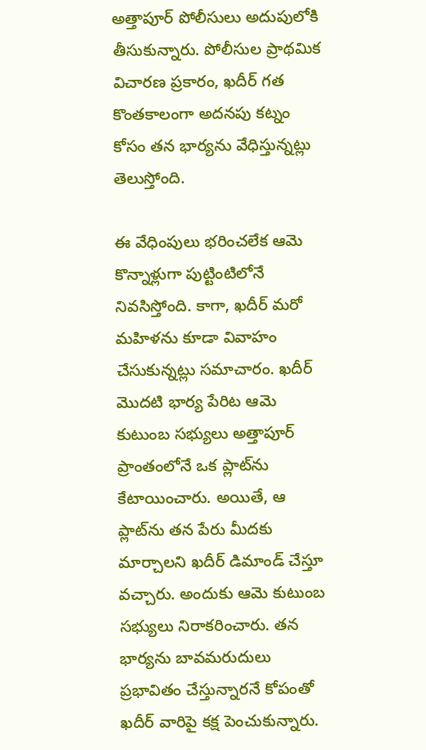అత్తాపూర్ పోలీసులు అదుపులోకి తీసుకున్నారు. పోలీసుల ప్రాథమిక విచారణ ప్రకారం, ఖదీర్ గత కొంతకాలంగా అదనపు కట్నం కోసం తన భార్యను వేధిస్తున్నట్లు తెలుస్తోంది.

ఈ వేధింపులు భరించలేక ఆమె కొన్నాళ్లుగా పుట్టింటిలోనే నివసిస్తోంది. కాగా, ఖదీర్ మరో మహిళను కూడా వివాహం చేసుకున్నట్లు సమాచారం. ఖదీర్ మొదటి భార్య పేరిట ఆమె కుటుంబ సభ్యులు అత్తాపూర్ ప్రాంతంలోనే ఒక ప్లాట్‌ను కేటాయించారు. అయితే, ఆ ప్లాట్‌ను తన పేరు మీదకు మార్చాలని ఖదీర్ డిమాండ్ చేస్తూ వచ్చారు. అందుకు ఆమె కుటుంబ సభ్యులు నిరాకరించారు. తన భార్యను బావమరుదులు ప్రభావితం చేస్తున్నారనే కోపంతో ఖదీర్ వారిపై కక్ష పెంచుకున్నారు.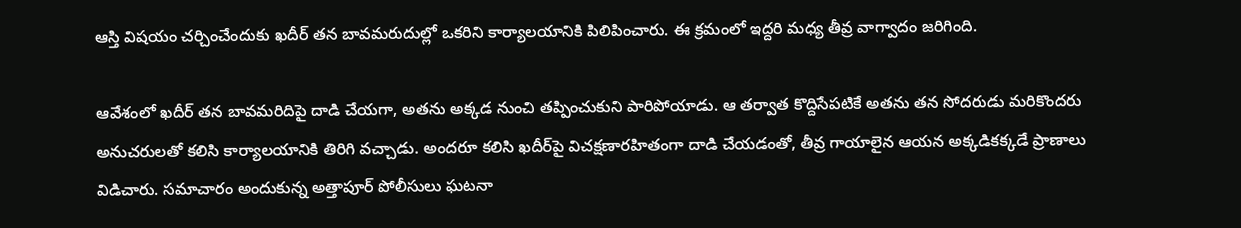ఆస్తి విషయం చర్చించేందుకు ఖదీర్ తన బావమరుదుల్లో ఒకరిని కార్యాలయానికి పిలిపించారు. ఈ క్రమంలో ఇద్దరి మధ్య తీవ్ర వాగ్వాదం జరిగింది.

ఆవేశంలో ఖదీర్ తన బావమరిదిపై దాడి చేయగా, అతను అక్కడ నుంచి తప్పించుకుని పారిపోయాడు. ఆ తర్వాత కొద్దిసేపటికే అతను తన సోదరుడు మరికొందరు అనుచరులతో కలిసి కార్యాలయానికి తిరిగి వచ్చాడు. అందరూ కలిసి ఖదీర్‌పై విచక్షణారహితంగా దాడి చేయడంతో, తీవ్ర గాయాలైన ఆయన అక్కడికక్కడే ప్రాణాలు విడిచారు. సమాచారం అందుకున్న అత్తాపూర్ పోలీసులు ఘటనా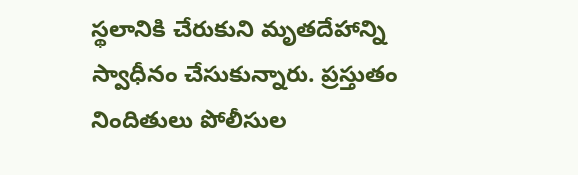స్థలానికి చేరుకుని మృతదేహాన్ని స్వాధీనం చేసుకున్నారు. ప్రస్తుతం నిందితులు పోలీసుల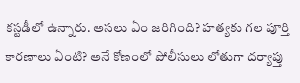కస్టడీలో ఉన్నారు. అసలు ఏం జరిగింది? హత్యకు గల పూర్తి కారణాలు ఏంటి? అనే కోణంలో పోలీసులు లోతుగా దర్యాప్తు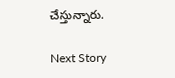చేస్తున్నారు.

Next Story